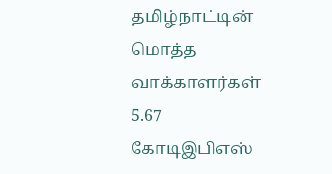தமிழ்நாட்டின் மொத்த வாக்காளர்கள் 5.67 கோடிஇபிஎஸ்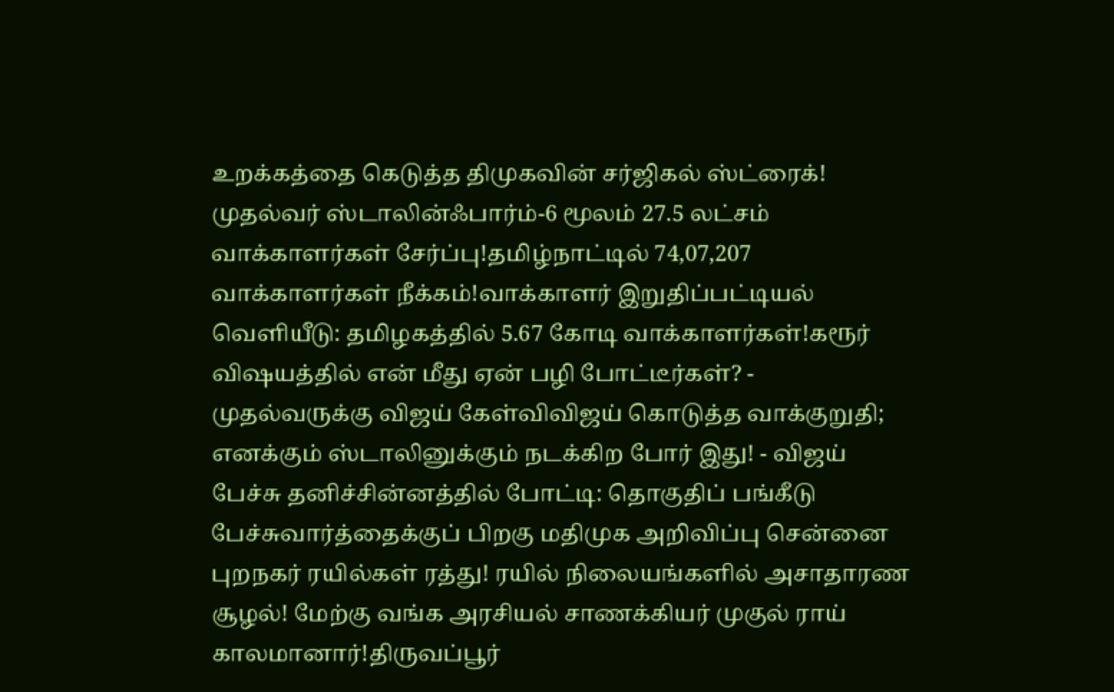உறக்கத்தை கெடுத்த திமுகவின் சர்ஜிகல் ஸ்ட்ரைக்! முதல்வர் ஸ்டாலின்ஃபார்ம்-6 மூலம் 27.5 லட்சம் வாக்காளர்கள் சேர்ப்பு!தமிழ்நாட்டில் 74,07,207 வாக்காளர்கள் நீக்கம்!வாக்காளர் இறுதிப்பட்டியல் வெளியீடு: தமிழகத்தில் 5.67 கோடி வாக்காளர்கள்!கரூர் விஷயத்தில் என் மீது ஏன் பழி போட்டீர்கள்? - முதல்வருக்கு விஜய் கேள்விவிஜய் கொடுத்த வாக்குறுதி; எனக்கும் ஸ்டாலினுக்கும் நடக்கிற போர் இது! - விஜய் பேச்சு தனிச்சின்னத்தில் போட்டி: தொகுதிப் பங்கீடு பேச்சுவார்த்தைக்குப் பிறகு மதிமுக அறிவிப்பு சென்னை புறநகர் ரயில்கள் ரத்து! ரயில் நிலையங்களில் அசாதாரண சூழல்! மேற்கு வங்க அரசியல் சாணக்கியர் முகுல் ராய் காலமானார்!திருவப்பூர்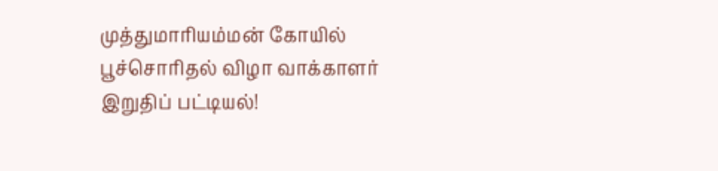முத்துமாரியம்மன் கோயில் பூச்சொரிதல் விழா வாக்காளர் இறுதிப் பட்டியல்!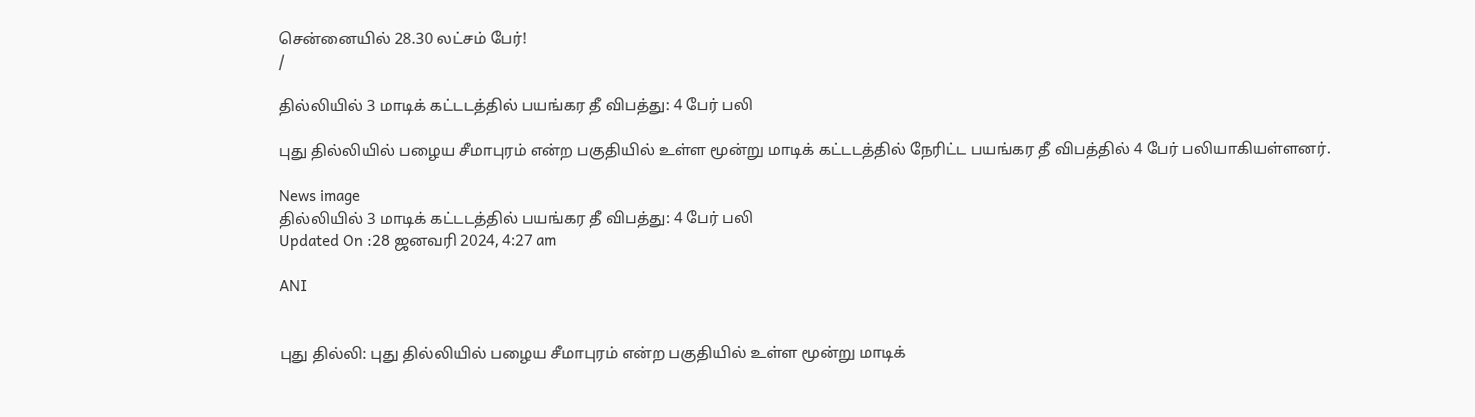சென்னையில் 28.30 லட்சம் பேர்!
/

தில்லியில் 3 மாடிக் கட்டடத்தில் பயங்கர தீ விபத்து: 4 பேர் பலி

புது தில்லியில் பழைய சீமாபுரம் என்ற பகுதியில் உள்ள மூன்று மாடிக் கட்டடத்தில் நேரிட்ட பயங்கர தீ விபத்தில் 4 பேர் பலியாகியள்ளனர்.

News image
தில்லியில் 3 மாடிக் கட்டடத்தில் பயங்கர தீ விபத்து: 4 பேர் பலி
Updated On :28 ஜனவரி 2024, 4:27 am

ANI


புது தில்லி: புது தில்லியில் பழைய சீமாபுரம் என்ற பகுதியில் உள்ள மூன்று மாடிக்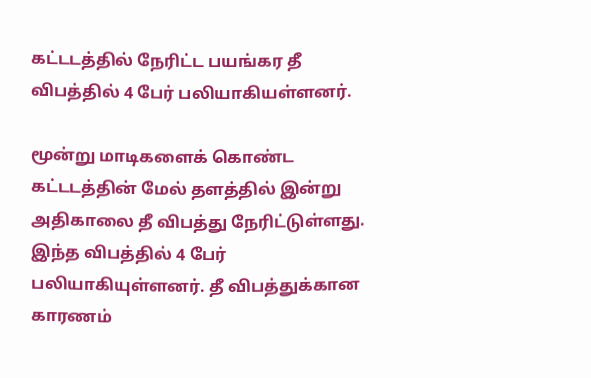கட்டடத்தில் நேரிட்ட பயங்கர தீ விபத்தில் 4 பேர் பலியாகியள்ளனர்.

மூன்று மாடிகளைக் கொண்ட கட்டடத்தின் மேல் தளத்தில் இன்று அதிகாலை தீ விபத்து நேரிட்டுள்ளது. இந்த விபத்தில் 4 பேர் பலியாகியுள்ளனர். தீ விபத்துக்கான காரணம்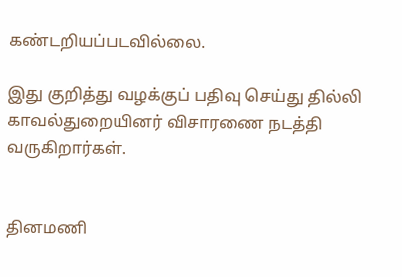கண்டறியப்படவில்லை.

இது குறித்து வழக்குப் பதிவு செய்து தில்லி காவல்துறையினர் விசாரணை நடத்தி வருகிறார்கள்.


தினமணி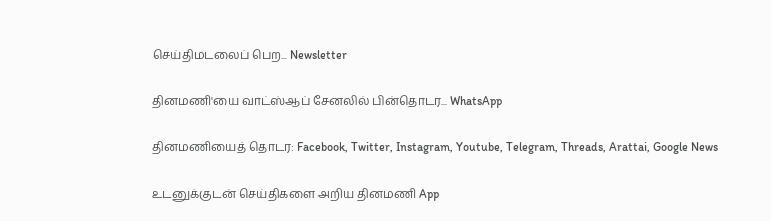செய்திமடலைப் பெற... Newsletter

தினமணி'யை வாட்ஸ்ஆப் சேனலில் பின்தொடர... WhatsApp

தினமணியைத் தொடர: Facebook, Twitter, Instagram, Youtube, Telegram, Threads, Arattai, Google News

உடனுக்குடன் செய்திகளை அறிய தினமணி App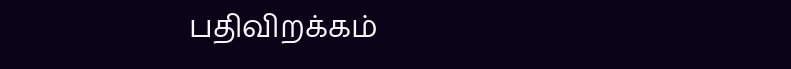பதிவிறக்கம்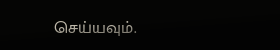செய்யவும்.